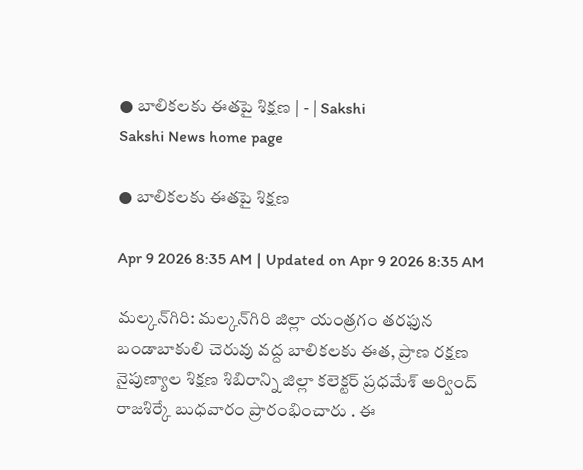● బాలికలకు ఈతపై శిక్షణ | - | Sakshi
Sakshi News home page

● బాలికలకు ఈతపై శిక్షణ

Apr 9 2026 8:35 AM | Updated on Apr 9 2026 8:35 AM

మల్కన్‌గిరి: మల్కన్‌గిరి జిల్లా యంత్రగం తరఫున బండాబాకులి చెరువు వద్ద బాలికలకు ఈత, ప్రాణ రక్షణ నైపుణ్యాల శిక్షణ శిబిరాన్ని జిల్లా కలెక్టర్‌ ప్రధమేశ్‌ అర్వింద్‌ రాజశిర్కే బుధవారం ప్రారంభించారు . ఈ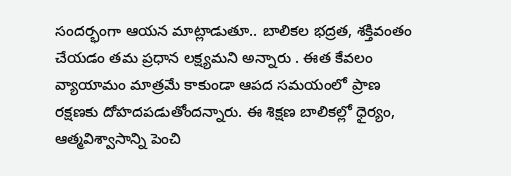సందర్భంగా ఆయన మాట్లాడుతూ.. బాలికల భద్రత, శక్తివంతం చేయడం తమ ప్రధాన లక్ష్యమని అన్నారు . ఈత కేవలం వ్యాయామం మాత్రమే కాకుండా ఆపద సమయంలో ప్రాణ రక్షణకు దోహదపడుతోందన్నారు. ఈ శిక్షణ బాలికల్లో ధైర్యం, ఆత్మవిశ్వాసాన్ని పెంచి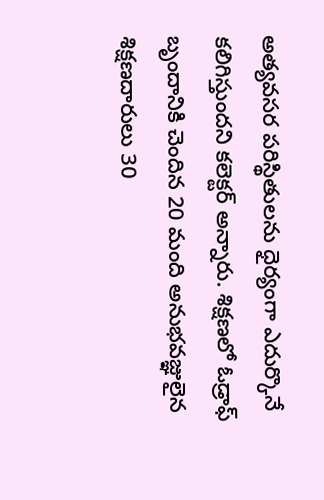అత్యవసర పరిస్థితులను ధైర్యంగా ఎదుర్కొనే కలిగిస్తుందని కలెక్టర్‌ అన్నారు. శిక్షణలో ఓడ్రాఫ్‌ బృందానికి చెందిన 20 మంది అనుభవజ్ఞులైన శిక్షణదారులు 30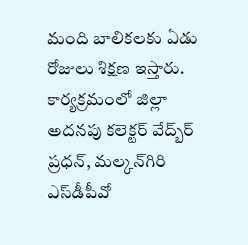మంది బాలికలకు ఏడు రోజులు శిక్షణ ఇస్తారు. కార్యక్రమంలో జిల్లా అదనపు కలెక్టర్‌ వేద్బ్‌ర్‌ ప్రధన్‌, మల్కన్‌గిరి ఎస్‌డీపీవో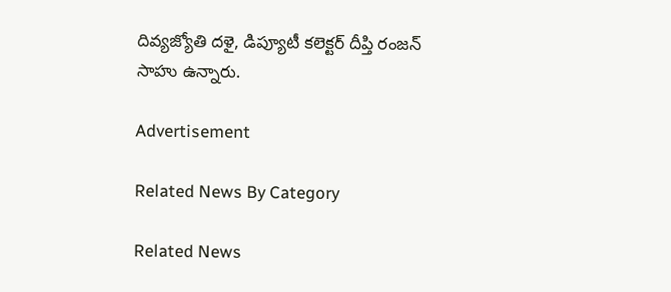దివ్యజ్యోతి దళై, డిప్యూటీ కలెక్టర్‌ దీప్తి రంజన్‌ సాహు ఉన్నారు.

Advertisement

Related News By Category

Related News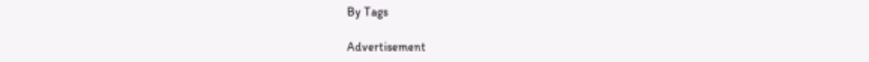By Tags

Advertisement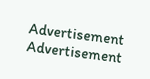Advertisement
Advertisement